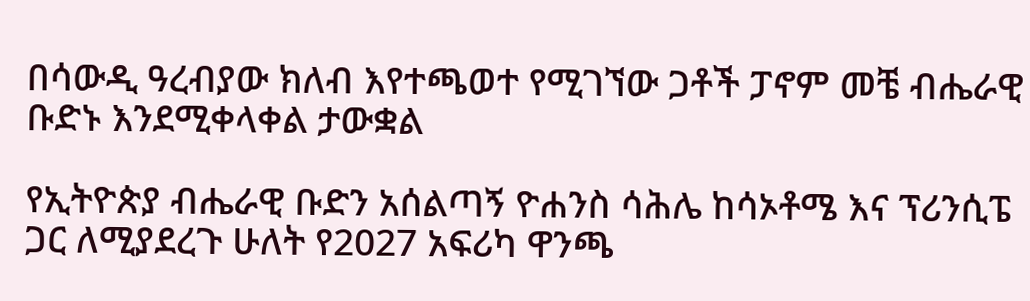በሳውዲ ዓረብያው ክለብ እየተጫወተ የሚገኘው ጋቶች ፓኖም መቼ ብሔራዊ ቡድኑ እንደሚቀላቀል ታውቋል

የኢትዮጵያ ብሔራዊ ቡድን አሰልጣኝ ዮሐንስ ሳሕሌ ከሳኦቶሜ እና ፕሪንሲፔ ጋር ለሚያደረጉ ሁለት የ2027 አፍሪካ ዋንጫ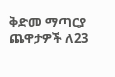ቅድመ ማጣርያ ጨዋታዎች ለ23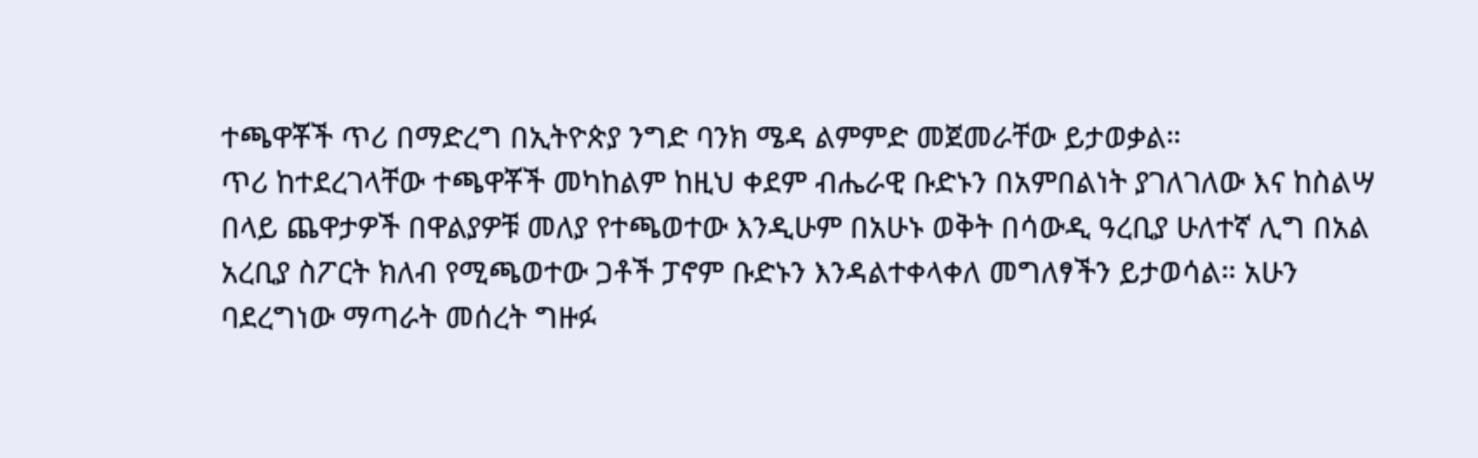ተጫዋቾች ጥሪ በማድረግ በኢትዮጵያ ንግድ ባንክ ሜዳ ልምምድ መጀመራቸው ይታወቃል።
ጥሪ ከተደረገላቸው ተጫዋቾች መካከልም ከዚህ ቀደም ብሔራዊ ቡድኑን በአምበልነት ያገለገለው እና ከስልሣ በላይ ጨዋታዎች በዋልያዎቹ መለያ የተጫወተው እንዲሁም በአሁኑ ወቅት በሳውዲ ዓረቢያ ሁለተኛ ሊግ በአል አረቢያ ስፖርት ክለብ የሚጫወተው ጋቶች ፓኖም ቡድኑን እንዳልተቀላቀለ መግለፃችን ይታወሳል። አሁን ባደረግነው ማጣራት መሰረት ግዙፉ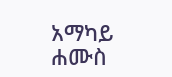አማካይ ሐሙስ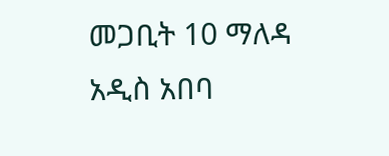መጋቢት 10 ማለዳ አዲስ አበባ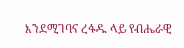እንደሚገባና ረፋዱ ላይ የብሔራዊ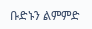ቡድኑን ልምምድ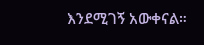እንደሚገኝ አውቀናል።